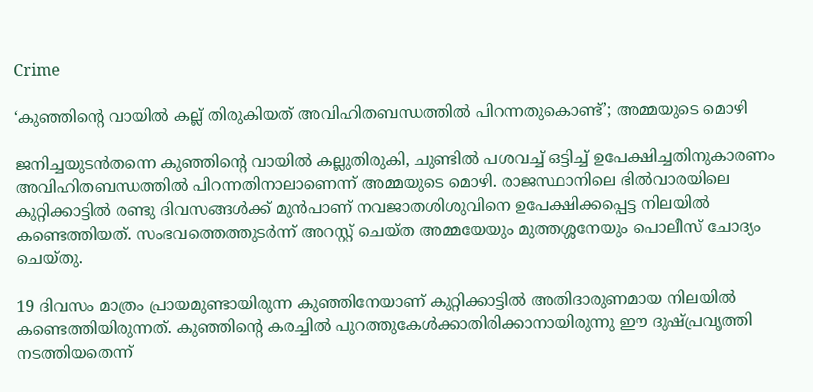Crime

‘കുഞ്ഞിന്റെ വായില്‍ കല്ല് തിരുകിയത് അവിഹിതബന്ധത്തില്‍ പിറന്നതുകൊണ്ട്’; അമ്മയുടെ മൊഴി

ജനിച്ചയുടന്‍തന്നെ കുഞ്ഞിന്റെ വായില്‍ കല്ലുതിരുകി, ചുണ്ടില്‍ പശവച്ച് ഒട്ടിച്ച് ഉപേക്ഷിച്ചതിനുകാരണം അവിഹിതബന്ധത്തില്‍ പിറന്നതിനാലാണെന്ന് അമ്മയുടെ മൊഴി. രാജസ്ഥാനിലെ ഭില്‍വാരയിലെ കുറ്റിക്കാട്ടില്‍ രണ്ടു ദിവസങ്ങള്‍ക്ക് മുന്‍പാണ് നവജാതശിശുവിനെ ഉപേക്ഷിക്കപ്പെട്ട നിലയില്‍ കണ്ടെത്തിയത്. സംഭവത്തെത്തുടര്‍ന്ന് അറസ്റ്റ് ചെയ്ത അമ്മയേയും മുത്തശ്ശനേയും പൊലീസ് ചോദ്യം ചെയ്തു.

19 ദിവസം മാത്രം പ്രായമുണ്ടായിരുന്ന കുഞ്ഞിനേയാണ് കുറ്റിക്കാട്ടില്‍ അതിദാരുണമായ നിലയില്‍ കണ്ടെത്തിയിരുന്നത്. കു‍ഞ്ഞിന്റെ കരച്ചില്‍ പുറത്തുകേള്‍ക്കാതിരിക്കാനായിരുന്നു ഈ ദുഷ്പ്രവൃത്തി നടത്തിയതെന്ന്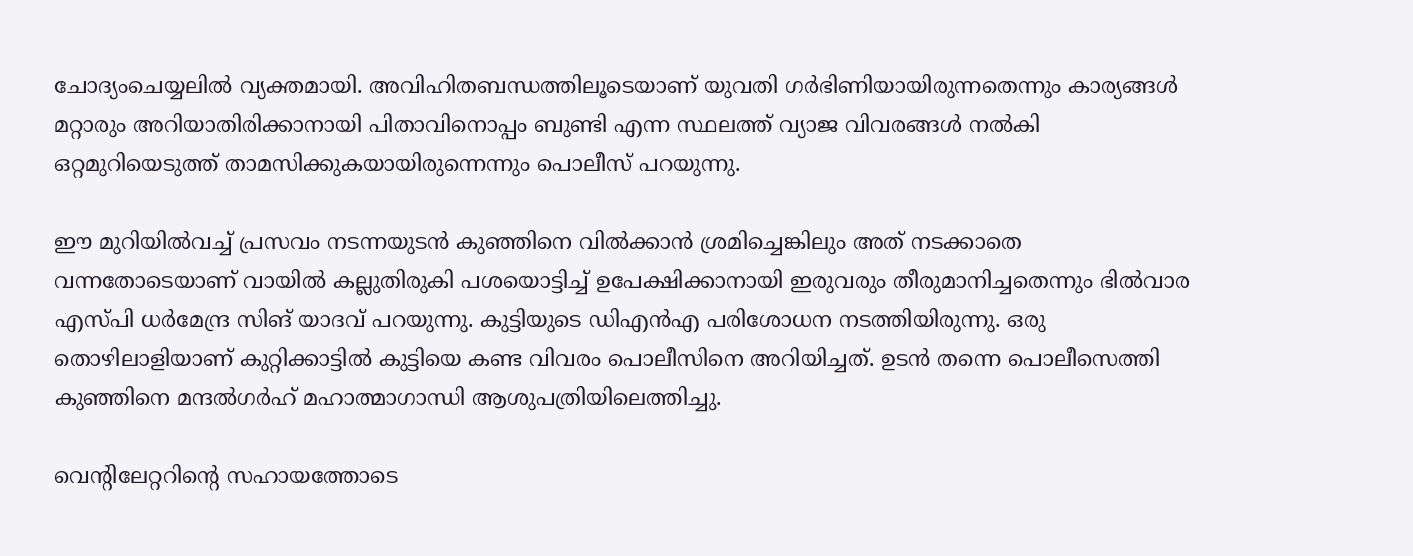ചോദ്യംചെയ്യലില്‍ വ്യക്തമായി. അവിഹിതബന്ധത്തിലൂടെയാണ് യുവതി ഗര്‍ഭിണിയായിരുന്നതെന്നും കാര്യങ്ങള്‍ മറ്റാരും അറിയാതിരിക്കാനായി പിതാവിനൊപ്പം ബുണ്ടി എന്ന സ്ഥലത്ത് വ്യാജ വിവരങ്ങള്‍ നല്‍കി ഒറ്റമുറിയെടുത്ത് താമസിക്കുകയായിരുന്നെന്നും പൊലീസ് പറയുന്നു.

ഈ മുറിയില്‍വച്ച് പ്രസവം നടന്നയുടന്‍ കുഞ്ഞിനെ വില്‍ക്കാന്‍ ശ്രമിച്ചെങ്കിലും അത് നടക്കാതെ വന്നതോടെയാണ് വായില്‍ കല്ലുതിരുകി പശയൊട്ടിച്ച് ഉപേക്ഷിക്കാനായി ഇരുവരും തീരുമാനിച്ചതെന്നും ഭില്‍വാര എസ്പി ധര്‍മേന്ദ്ര സിങ് യാദവ് പറയുന്നു. കുട്ടിയുടെ ഡിഎന്‍എ പരിശോധന നടത്തിയിരുന്നു. ഒരു തൊഴിലാളിയാണ് കുറ്റിക്കാട്ടില്‍ കുട്ടിയെ കണ്ട വിവരം പൊലീസിനെ അറിയിച്ചത്. ഉടന്‍ തന്നെ പൊലീസെത്തി കു‍ഞ്ഞിനെ മന്ദല്‍ഗര്‍ഹ് മഹാത്മാഗാന്ധി ആശുപത്രിയിലെത്തിച്ചു.

വെന്റിലേറ്ററിന്റെ സഹായത്തോടെ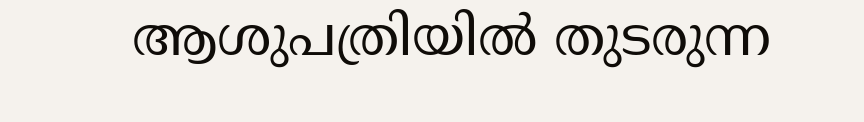ആശുപത്രിയില്‍ തുടരുന്ന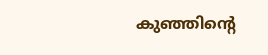കുഞ്ഞിന്റെ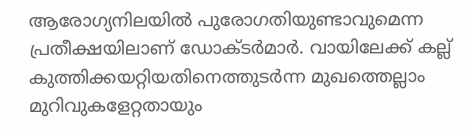ആരോഗ്യനിലയില്‍ പുരോഗതിയുണ്ടാവുമെന്ന പ്രതീക്ഷയിലാണ് ഡോക്ടര്‍മാര്‍. വായിലേക്ക് കല്ല് കുത്തിക്കയറ്റിയതിനെത്തുടര്‍ന്ന മുഖത്തെല്ലാം മുറിവുകളേറ്റതായും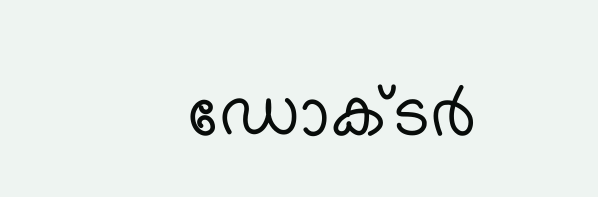ഡോക്ടര്‍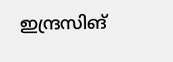ഇന്ദ്രസിങ്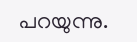പറയുന്നു.